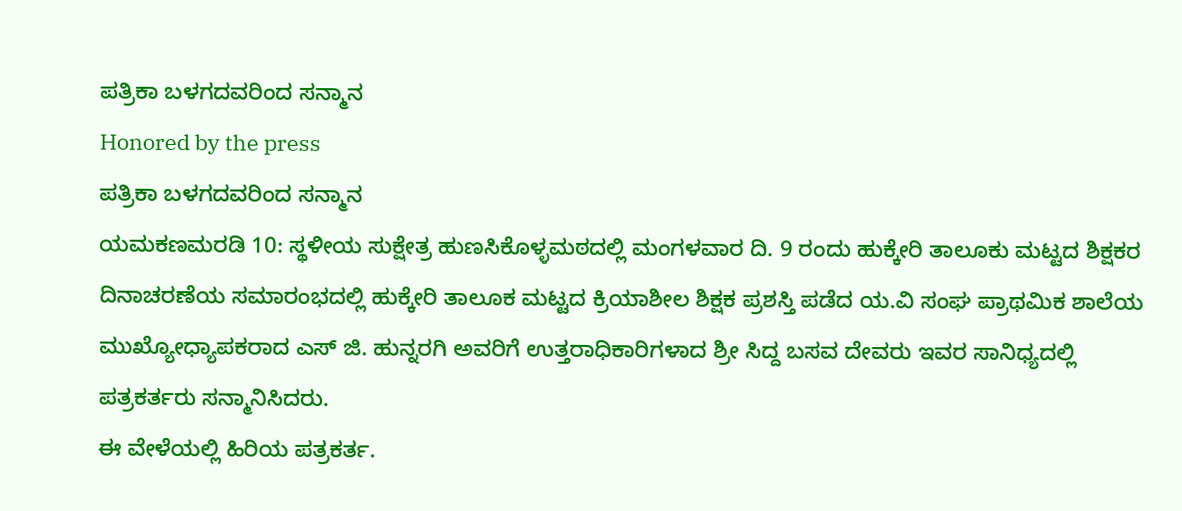ಪತ್ರಿಕಾ ಬಳಗದವರಿಂದ ಸನ್ಮಾನ
Honored by the press
ಪತ್ರಿಕಾ ಬಳಗದವರಿಂದ ಸನ್ಮಾನ
ಯಮಕಣಮರಡಿ 10: ಸ್ಥಳೀಯ ಸುಕ್ಷೇತ್ರ ಹುಣಸಿಕೊಳ್ಳಮಠದಲ್ಲಿ ಮಂಗಳವಾರ ದಿ. 9 ರಂದು ಹುಕ್ಕೇರಿ ತಾಲೂಕು ಮಟ್ಟದ ಶಿಕ್ಷಕರ ದಿನಾಚರಣೆಯ ಸಮಾರಂಭದಲ್ಲಿ ಹುಕ್ಕೇರಿ ತಾಲೂಕ ಮಟ್ಟದ ಕ್ರಿಯಾಶೀಲ ಶಿಕ್ಷಕ ಪ್ರಶಸ್ತಿ ಪಡೆದ ಯ.ವಿ ಸಂಘ ಪ್ರಾಥಮಿಕ ಶಾಲೆಯ ಮುಖ್ಯೋಧ್ಯಾಪಕರಾದ ಎಸ್ ಜಿ. ಹುನ್ನರಗಿ ಅವರಿಗೆ ಉತ್ತರಾಧಿಕಾರಿಗಳಾದ ಶ್ರೀ ಸಿದ್ದ ಬಸವ ದೇವರು ಇವರ ಸಾನಿಧ್ಯದಲ್ಲಿ ಪತ್ರಕರ್ತರು ಸನ್ಮಾನಿಸಿದರು.
ಈ ವೇಳೆಯಲ್ಲಿ ಹಿರಿಯ ಪತ್ರಕರ್ತ.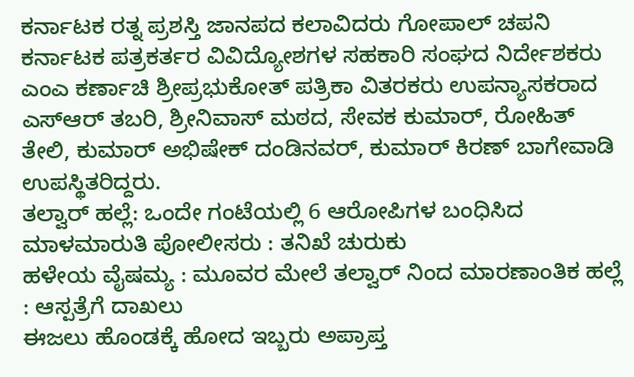ಕರ್ನಾಟಕ ರತ್ನ ಪ್ರಶಸ್ತಿ ಜಾನಪದ ಕಲಾವಿದರು ಗೋಪಾಲ್ ಚಪನಿ ಕರ್ನಾಟಕ ಪತ್ರಕರ್ತರ ವಿವಿದ್ಯೋಶಗಳ ಸಹಕಾರಿ ಸಂಘದ ನಿರ್ದೇಶಕರು ಎಂಎ ಕರ್ಣಾಚಿ ಶ್ರೀಪ್ರಭುಕೋತ್ ಪತ್ರಿಕಾ ವಿತರಕರು ಉಪನ್ಯಾಸಕರಾದ ಎಸ್ಆರ್ ತಬರಿ, ಶ್ರೀನಿವಾಸ್ ಮಠದ, ಸೇವಕ ಕುಮಾರ್, ರೋಹಿತ್ ತೇಲಿ, ಕುಮಾರ್ ಅಭಿಷೇಕ್ ದಂಡಿನವರ್, ಕುಮಾರ್ ಕಿರಣ್ ಬಾಗೇವಾಡಿ ಉಪಸ್ಥಿತರಿದ್ದರು.
ತಲ್ವಾರ್ ಹಲ್ಲೆ: ಒಂದೇ ಗಂಟೆಯಲ್ಲಿ 6 ಆರೋಪಿಗಳ ಬಂಧಿಸಿದ ಮಾಳಮಾರುತಿ ಪೋಲೀಸರು : ತನಿಖೆ ಚುರುಕು
ಹಳೇಯ ವೈಷಮ್ಯ : ಮೂವರ ಮೇಲೆ ತಲ್ವಾರ್ ನಿಂದ ಮಾರಣಾಂತಿಕ ಹಲ್ಲೆ : ಆಸ್ಪತ್ರೆಗೆ ದಾಖಲು
ಈಜಲು ಹೊಂಡಕ್ಕೆ ಹೋದ ಇಬ್ಬರು ಅಪ್ರಾಪ್ತ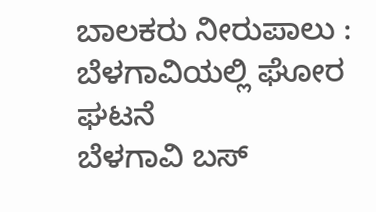ಬಾಲಕರು ನೀರುಪಾಲು : ಬೆಳಗಾವಿಯಲ್ಲಿ ಘೋರ ಘಟನೆ
ಬೆಳಗಾವಿ ಬಸ್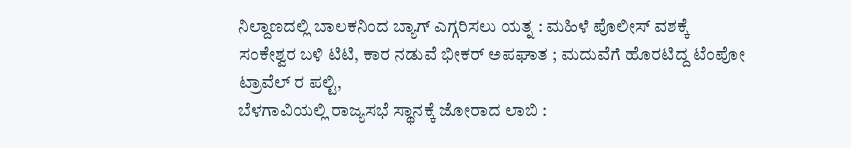ನಿಲ್ದಾಣದಲ್ಲಿ ಬಾಲಕನಿಂದ ಬ್ಯಾಗ್ ಎಗ್ಗರಿಸಲು ಯತ್ನ : ಮಹಿಳೆ ಪೊಲೀಸ್ ವಶಕ್ಕೆ
ಸಂಕೇಶ್ವರ ಬಳಿ ಟಿಟಿ, ಕಾರ ನಡುವೆ ಭೀಕರ್ ಅಪಘಾತ ; ಮದುವೆಗೆ ಹೊರಟಿದ್ದ ಟೆಂಪೋ ಟ್ರಾವೆಲ್ ರ ಪಲ್ಟಿ,
ಬೆಳಗಾವಿಯಲ್ಲಿ ರಾಜ್ಯಸಭೆ ಸ್ಥಾನಕ್ಕೆ ಜೋರಾದ ಲಾಬಿ :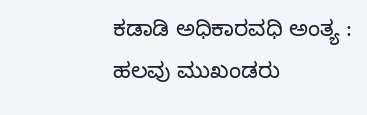ಕಡಾಡಿ ಅಧಿಕಾರವಧಿ ಅಂತ್ಯ : ಹಲವು ಮುಖಂಡರು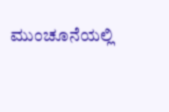ಮುಂಚೂನೆಯಲ್ಲಿ